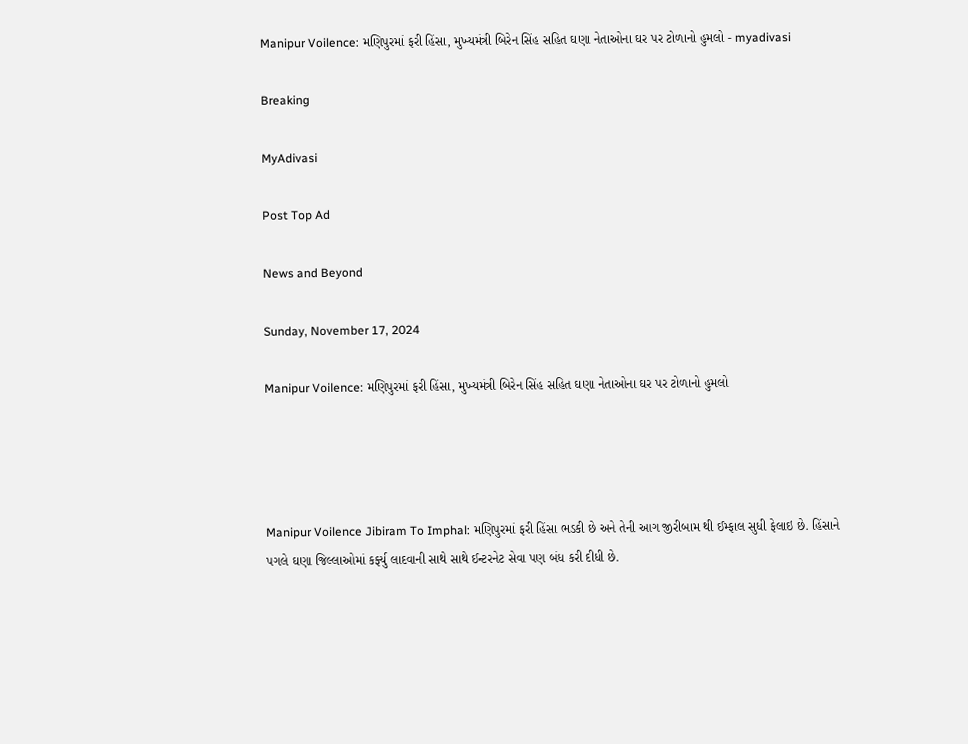Manipur Voilence: મણિપુરમાં ફરી હિંસા, મુખ્યમંત્રી બિરેન સિંહ સહિત ઘણા નેતાઓના ઘર પર ટોળાનો હુમલો - myadivasi

Breaking

MyAdivasi

Post Top Ad

News and Beyond

Sunday, November 17, 2024

Manipur Voilence: મણિપુરમાં ફરી હિંસા, મુખ્યમંત્રી બિરેન સિંહ સહિત ઘણા નેતાઓના ઘર પર ટોળાનો હુમલો




Manipur Voilence Jibiram To Imphal: મણિપુરમાં ફરી હિંસા ભડકી છે અને તેની આગ જીરીબામ થી ઈમ્ફાલ સુધી ફેલાઇ છે. હિંસાને પગલે ઘણા જિલ્લાઓમાં કર્ફ્યુ લાદવાની સાથે સાથે ઈન્ટરનેટ સેવા પણ બંધ કરી દીધી છે.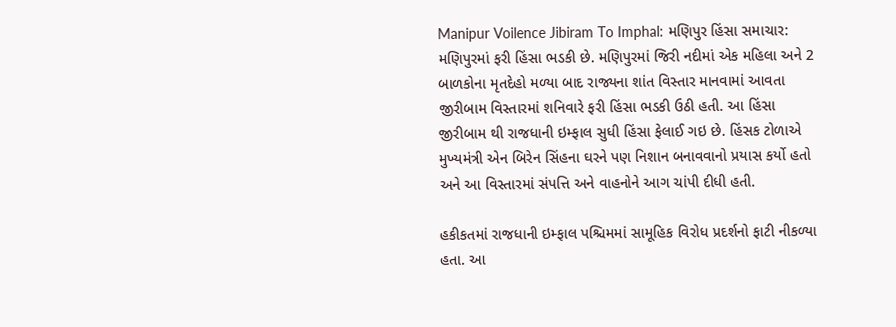Manipur Voilence Jibiram To Imphal: મણિપુર હિંસા સમાચાર: મણિપુરમાં ફરી હિંસા ભડકી છે. મણિપુરમાં જિરી નદીમાં એક મહિલા અને 2 બાળકોના મૃતદેહો મળ્યા બાદ રાજ્યના શાંત વિસ્તાર માનવામાં આવતા જીરીબામ વિસ્તારમાં શનિવારે ફરી હિંસા ભડકી ઉઠી હતી. આ હિંસા જીરીબામ થી રાજધાની ઇમ્ફાલ સુધી હિંસા ફેલાઈ ગઇ છે. હિંસક ટોળાએ મુખ્યમંત્રી એન બિરેન સિંહના ઘરને પણ નિશાન બનાવવાનો પ્રયાસ કર્યો હતો અને આ વિસ્તારમાં સંપત્તિ અને વાહનોને આગ ચાંપી દીધી હતી.

હકીકતમાં રાજધાની ઇમ્ફાલ પશ્ચિમમાં સામૂહિક વિરોધ પ્રદર્શનો ફાટી નીકળ્યા હતા. આ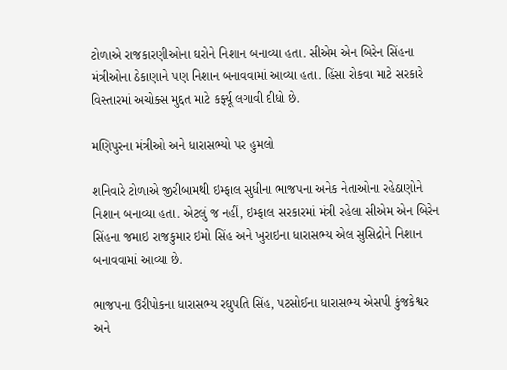ટોળાએ રાજકારણીઓના ઘરોને નિશાન બનાવ્યા હતા. સીએમ એન બિરેન સિંહના મંત્રીઓના ઠેકાણાને પણ નિશાન બનાવવામાં આવ્યા હતા. હિંસા રોકવા માટે સરકારે વિસ્તારમાં અચોક્સ મુદ્દત માટે કર્ફ્યૂ લગાવી દીધો છે.

મણિપુરના મંત્રીઓ અને ધારાસભ્યો પર હુમલો

શનિવારે ટોળાએ જીરીબામથી ઇમ્ફાલ સુધીના ભાજપના અનેક નેતાઓના રહેઠાણોને નિશાન બનાવ્યા હતા. એટલું જ નહીં, ઇમ્ફાલ સરકારમાં મંત્રી રહેલા સીએમ એન બિરેન સિંહના જમાઇ રાજકુમાર ઇમો સિંહ અને ખુરાઇના ધારાસભ્ય એલ સુસિદ્રોને નિશાન બનાવવામાં આવ્યા છે.

ભાજપના ઉરીપોકના ધારાસભ્ય રઘુપતિ સિંહ, પટસોઈના ધારાસભ્ય એસપી કુંજકેશ્વર અને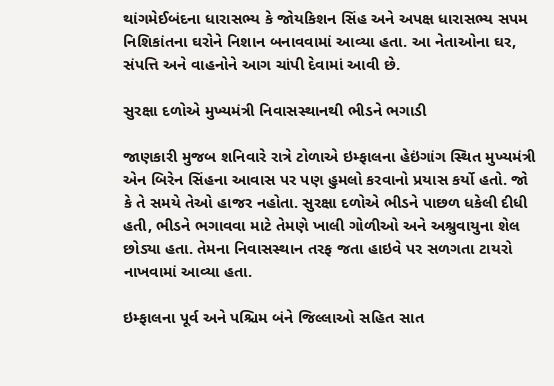થાંગમેઈબંદના ધારાસભ્ય કે જોયકિશન સિંહ અને અપક્ષ ધારાસભ્ય સપમ નિશિકાંતના ઘરોને નિશાન બનાવવામાં આવ્યા હતા. આ નેતાઓના ઘર, સંપત્તિ અને વાહનોને આગ ચાંપી દેવામાં આવી છે.

સુરક્ષા દળોએ મુખ્યમંત્રી નિવાસસ્થાનથી ભીડને ભગાડી

જાણકારી મુજબ શનિવારે રાત્રે ટોળાએ ઇમ્ફાલના હેઇંગાંગ સ્થિત મુખ્યમંત્રી એન બિરેન સિંહના આવાસ પર પણ હુમલો કરવાનો પ્રયાસ કર્યો હતો. જો કે તે સમયે તેઓ હાજર નહોતા. સુરક્ષા દળોએ ભીડને પાછળ ધકેલી દીધી હતી, ભીડને ભગાવવા માટે તેમણે ખાલી ગોળીઓ અને અશ્રુવાયુના શેલ છોડ્યા હતા. તેમના નિવાસસ્થાન તરફ જતા હાઇવે પર સળગતા ટાયરો નાખવામાં આવ્યા હતા.

ઇમ્ફાલના પૂર્વ અને પશ્ચિમ બંને જિલ્લાઓ સહિત સાત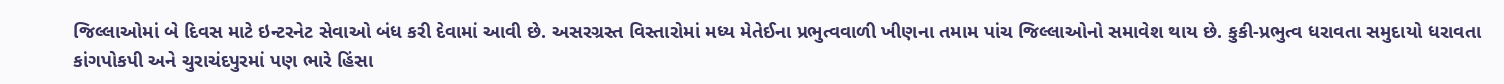જિલ્લાઓમાં બે દિવસ માટે ઇન્ટરનેટ સેવાઓ બંધ કરી દેવામાં આવી છે. અસરગ્રસ્ત વિસ્તારોમાં મધ્ય મેતેઈના પ્રભુત્વવાળી ખીણના તમામ પાંચ જિલ્લાઓનો સમાવેશ થાય છે. કુકી-પ્રભુત્વ ધરાવતા સમુદાયો ધરાવતા કાંગપોકપી અને ચુરાચંદપુરમાં પણ ભારે હિંસા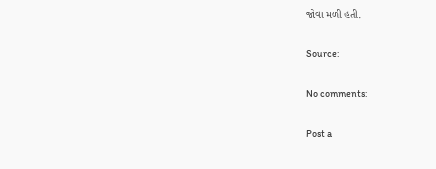જોવા મળી હતી.

Source:

No comments:

Post a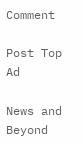Comment

Post Top Ad

News and Beyond